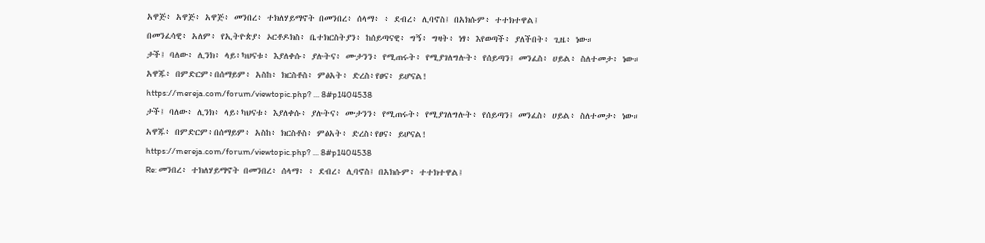አዋጅ፥ አዋጅ፥ አዋጅ፥ መንበረ፥ ተክለሃይማኖት በመንበረ፥ ሰላማ፥ ፥ ደብረ፥ ሊባኖስ፤ በአክሱም፥ ተተክተዋል፤
በመንፈሳዊ፥ አለም፥ የኢትዮጵያ፥ ኦርቶዶክስ፥ ቤተክርስትያን፥ ከሰይጣናዊ፥ ግኝ፥ ግዛት፥ ነፃ፥ እየወጣች፥ ያለችበት፥ ጊዜ፥ ነው።
ታች፤ ባለው፥ ሊንክ፥ ላይ፥ካህናቱ፥ እያለቀሱ፥ ያሉትና፥ ሙታንን፥ የሚጠሩት፥ የሚያገለግሉት፥ የሰይጣን፤ መንፈስ፥ ሀይል፥ ስለተመታ፥ ነው።
አዋጁ፥ በምድርም፥በሰማይም፥ አስከ፥ ክርስቶስ፥ ምፅአት፥ ድረስ፥የፀና፥ ይሆናል!
https://mereja.com/forum/viewtopic.php? ... 8#p1404538
ታች፤ ባለው፥ ሊንክ፥ ላይ፥ካህናቱ፥ እያለቀሱ፥ ያሉትና፥ ሙታንን፥ የሚጠሩት፥ የሚያገለግሉት፥ የሰይጣን፤ መንፈስ፥ ሀይል፥ ስለተመታ፥ ነው።
አዋጁ፥ በምድርም፥በሰማይም፥ አስከ፥ ክርስቶስ፥ ምፅአት፥ ድረስ፥የፀና፥ ይሆናል!
https://mereja.com/forum/viewtopic.php? ... 8#p1404538
Re: መንበረ፥ ተክለሃይማኖት በመንበረ፥ ሰላማ፥ ፥ ደብረ፥ ሊባኖስ፤ በአክሱም፥ ተተክተዋል፤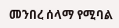መንበረ ሰላማ የሚባል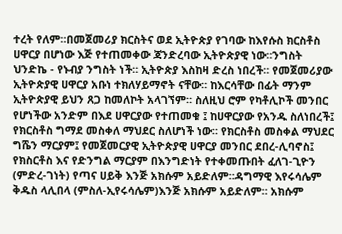ተረት የለም።በመጀመሪያ ክርስትና ወደ ኢትዮጵያ የገባው ከእየሱስ ክርስቶስ ሀዋርያ በሆነው እጅ የተጠመቀው ጃንድረባው ኢትዮጵያዊ ነው።ንግስት ህንድኬ - የኑብያ ንግስት ነች። ኢትዮጵያ እስከዛ ድረስ ነበረች። የመጀመሪያው ኢትዮጵያዊ ሀዋርያ አቡነ ተክለሃይማኖት ናቸው። ከእርሳቸው በፊት ማንም ኢትዮጵያዊ ይህን ጸጋ ከመለኮት አላገኘም። ስለዚህ ሮም የካቶሊኮች መንበር የሆነችው አንድም በእደ ሀዋርያው የተጠመቁ ፤ ከሀዋርያው የአንዱ ስለነበረች፤ የክርስቶስ ግማደ መስቀለ ማህደር ስለሆነች ነው። የክርስቶስ መስቀል ማህደር ግሼን ማርያም፤ የመጀመርያዊ ኢትዮጵያዊ ሀዋርያ መንበር ደበረ-ሊባኖስ፤ የክስርቶስ እና የድንግል ማርያም በእንግድነት የተቀመጡበት ፈለገ-ጊዮን (ምድረ-ገነት) የጣና ሀይቅ እንጅ አክሱም አይድለም።ዳግማዊ እየሩሳሌም ቅዱስ ላሊበላ (ምስለ-ኢየሩሳሌም)እንጅ አክሱም አይድለም። አክሱም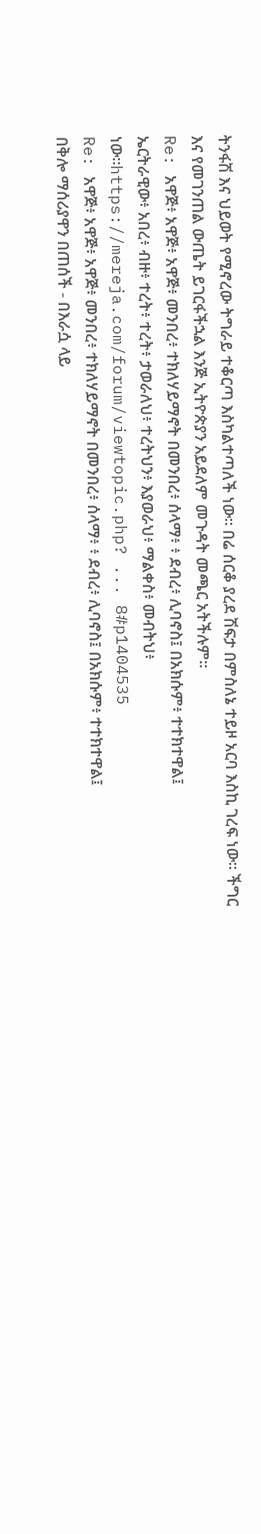ትንፋሽ እና ህይወት የሚኖረው ትግራይ ተቆርጣ እስካልተጣለች ነው። በሬ ሰርቆ ያረደ ሽፍታ በምስለኔ ተይዞ አርባ እስኪ ገረፍ ነው። ችግር እና የመገንጠል ውጤት ይገርፋችኋል እንጅ ኢትዮጵያን አይደለም መጉዳት መጫር አትችሉም።
Re: አዋጅ፥ አዋጅ፥ አዋጅ፥ መንበረ፥ ተክለሃይማኖት በመንበረ፥ ሰላማ፥ ፥ ደብረ፥ ሊባኖስ፤ በአክሱም፥ ተተክተዋል፤
ኤርትራዊው፥ አበረ፥ ብዙ፥ ተረት፥ ተረት፥ ታወራለህ፥ ተረትህን፥ እያወራህ፥ ማልቀስ፥ መብትህ፥ ነው።https://mereja.com/forum/viewtopic.php? ... 8#p1404535
Re: አዋጅ፥ አዋጅ፥ አዋጅ፥ መንበረ፥ ተክለሃይማኖት በመንበረ፥ ሰላማ፥ ፥ ደብረ፥ ሊባኖስ፤ በአክሱም፥ ተተክተዋል፤
በቅሎ ማሰሪያዋን በጠሰች - በእራሷ ላይ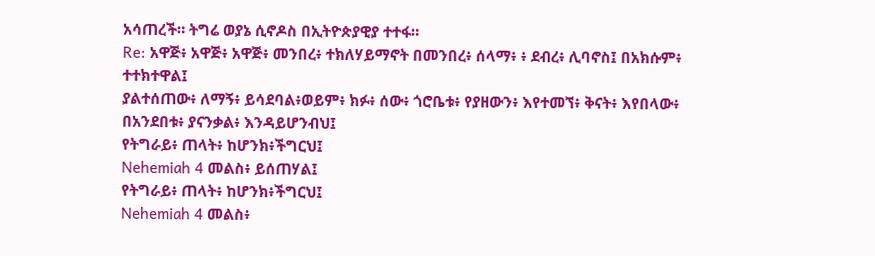አሳጠረች። ትግሬ ወያኔ ሲኖዶስ በኢትዮጵያዊያ ተተፋ።
Re: አዋጅ፥ አዋጅ፥ አዋጅ፥ መንበረ፥ ተክለሃይማኖት በመንበረ፥ ሰላማ፥ ፥ ደብረ፥ ሊባኖስ፤ በአክሱም፥ ተተክተዋል፤
ያልተሰጠው፥ ለማኝ፥ ይሳደባል፥ወይም፥ ክፉ፥ ሰው፥ ጎሮቤቱ፥ የያዘውን፥ እየተመኘ፥ ቅናት፥ እየበላው፥ በአንደበቱ፥ ያናንቃል፥ እንዳይሆንብህ፤
የትግራይ፥ ጠላት፥ ከሆንክ፥ችግርህ፤
Nehemiah 4 መልስ፥ ይሰጠሃል፤
የትግራይ፥ ጠላት፥ ከሆንክ፥ችግርህ፤
Nehemiah 4 መልስ፥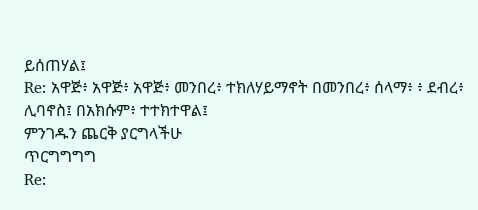ይሰጠሃል፤
Re: አዋጅ፥ አዋጅ፥ አዋጅ፥ መንበረ፥ ተክለሃይማኖት በመንበረ፥ ሰላማ፥ ፥ ደብረ፥ ሊባኖስ፤ በአክሱም፥ ተተክተዋል፤
ምንገዱን ጨርቅ ያርግላችሁ
ጥርግግግግ
Re: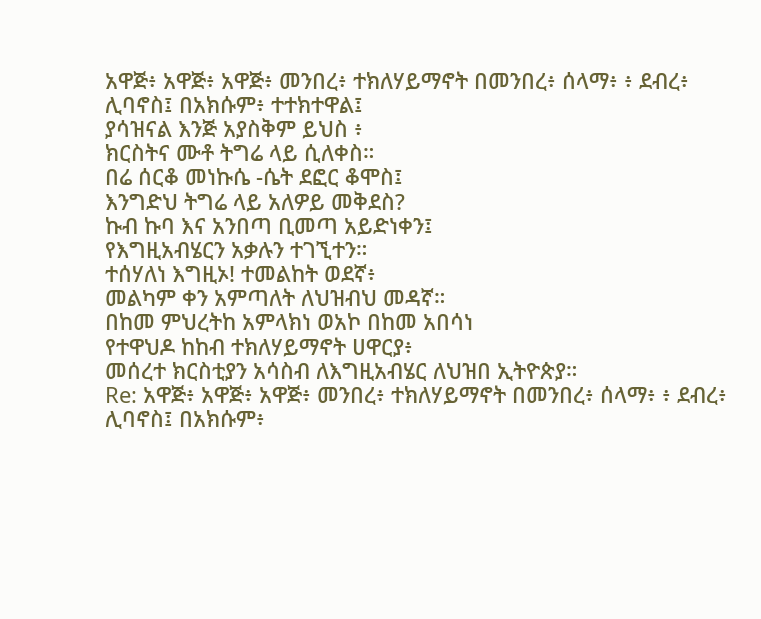አዋጅ፥ አዋጅ፥ አዋጅ፥ መንበረ፥ ተክለሃይማኖት በመንበረ፥ ሰላማ፥ ፥ ደብረ፥ ሊባኖስ፤ በአክሱም፥ ተተክተዋል፤
ያሳዝናል እንጅ አያስቅም ይህስ ፥
ክርስትና ሙቶ ትግሬ ላይ ሲለቀስ።
በሬ ሰርቆ መነኩሴ -ሴት ደፎር ቆሞስ፤
እንግድህ ትግሬ ላይ አለዎይ መቅደስ?
ኩብ ኩባ እና አንበጣ ቢመጣ አይድነቀን፤
የእግዚአብሄርን አቃሉን ተገኚተን።
ተሰሃለነ እግዚኦ! ተመልከት ወደኛ፥
መልካም ቀን አምጣለት ለህዝብህ መዳኛ።
በከመ ምህረትከ አምላክነ ወአኮ በከመ አበሳነ
የተዋህዶ ከከብ ተክለሃይማኖት ሀዋርያ፥
መሰረተ ክርስቲያን አሳስብ ለእግዚአብሄር ለህዝበ ኢትዮጵያ።
Re: አዋጅ፥ አዋጅ፥ አዋጅ፥ መንበረ፥ ተክለሃይማኖት በመንበረ፥ ሰላማ፥ ፥ ደብረ፥ ሊባኖስ፤ በአክሱም፥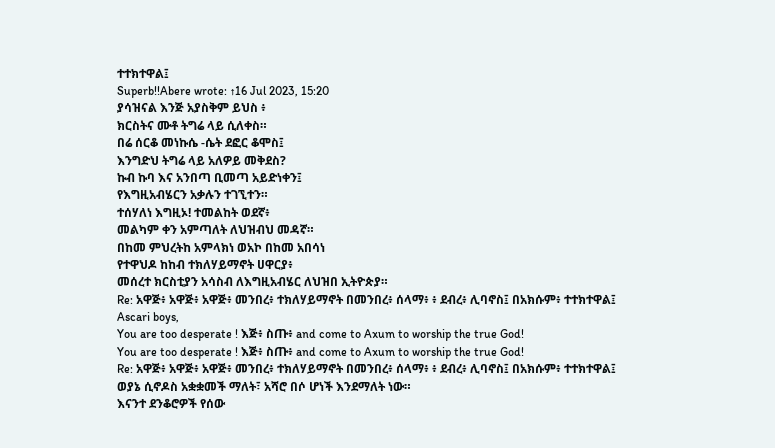ተተክተዋል፤
Superb!!Abere wrote: ↑16 Jul 2023, 15:20
ያሳዝናል እንጅ አያስቅም ይህስ ፥
ክርስትና ሙቶ ትግሬ ላይ ሲለቀስ።
በሬ ሰርቆ መነኩሴ -ሴት ደፎር ቆሞስ፤
እንግድህ ትግሬ ላይ አለዎይ መቅደስ?
ኩብ ኩባ እና አንበጣ ቢመጣ አይድነቀን፤
የእግዚአብሄርን አቃሉን ተገኚተን።
ተሰሃለነ እግዚኦ! ተመልከት ወደኛ፥
መልካም ቀን አምጣለት ለህዝብህ መዳኛ።
በከመ ምህረትከ አምላክነ ወአኮ በከመ አበሳነ
የተዋህዶ ከከብ ተክለሃይማኖት ሀዋርያ፥
መሰረተ ክርስቲያን አሳስብ ለእግዚአብሄር ለህዝበ ኢትዮጵያ።
Re: አዋጅ፥ አዋጅ፥ አዋጅ፥ መንበረ፥ ተክለሃይማኖት በመንበረ፥ ሰላማ፥ ፥ ደብረ፥ ሊባኖስ፤ በአክሱም፥ ተተክተዋል፤
Ascari boys,
You are too desperate ! እጅ፥ ስጡ፥ and come to Axum to worship the true God!
You are too desperate ! እጅ፥ ስጡ፥ and come to Axum to worship the true God!
Re: አዋጅ፥ አዋጅ፥ አዋጅ፥ መንበረ፥ ተክለሃይማኖት በመንበረ፥ ሰላማ፥ ፥ ደብረ፥ ሊባኖስ፤ በአክሱም፥ ተተክተዋል፤
ወያኔ ሲኖዶስ አቋቋመች ማለት፣ አሻሮ በሶ ሆነች እንደማለት ነው።
እናንተ ደንቆሮዎች የሰው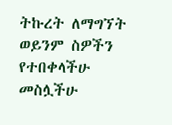ትኩረት ለማግኘት ወይንም ስዎችን የተበቀላችሁ መስሏችሁ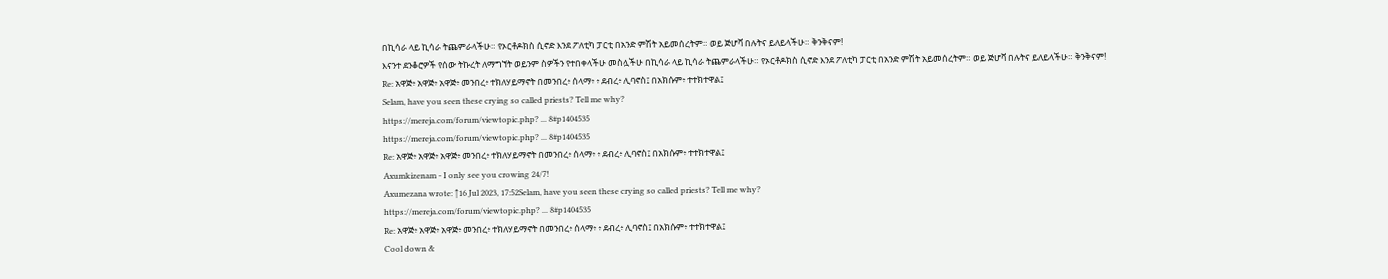በኪሳራ ላይ ኪሳራ ትጨምራላችሁ። የኦርቶዶክስ ሲኖድ እንደ ፖለቲካ ፓርቲ በአንድ ምሽት አይመሰረትም። ወይ ጅሆቫ በሉትና ይለይላችሁ። ቅንቅናም!
እናንተ ደንቆሮዎች የሰው ትኩረት ለማግኘት ወይንም ስዎችን የተበቀላችሁ መስሏችሁ በኪሳራ ላይ ኪሳራ ትጨምራላችሁ። የኦርቶዶክስ ሲኖድ እንደ ፖለቲካ ፓርቲ በአንድ ምሽት አይመሰረትም። ወይ ጅሆቫ በሉትና ይለይላችሁ። ቅንቅናም!
Re: አዋጅ፥ አዋጅ፥ አዋጅ፥ መንበረ፥ ተክለሃይማኖት በመንበረ፥ ሰላማ፥ ፥ ደብረ፥ ሊባኖስ፤ በአክሱም፥ ተተክተዋል፤
Selam, have you seen these crying so called priests? Tell me why?
https://mereja.com/forum/viewtopic.php? ... 8#p1404535
https://mereja.com/forum/viewtopic.php? ... 8#p1404535
Re: አዋጅ፥ አዋጅ፥ አዋጅ፥ መንበረ፥ ተክለሃይማኖት በመንበረ፥ ሰላማ፥ ፥ ደብረ፥ ሊባኖስ፤ በአክሱም፥ ተተክተዋል፤
Axumkizenam - I only see you crowing 24/7!
Axumezana wrote: ↑16 Jul 2023, 17:52Selam, have you seen these crying so called priests? Tell me why?
https://mereja.com/forum/viewtopic.php? ... 8#p1404535
Re: አዋጅ፥ አዋጅ፥ አዋጅ፥ መንበረ፥ ተክለሃይማኖት በመንበረ፥ ሰላማ፥ ፥ ደብረ፥ ሊባኖስ፤ በአክሱም፥ ተተክተዋል፤
Cool down &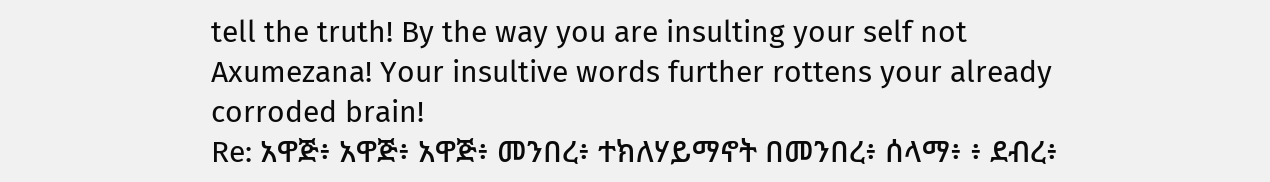tell the truth! By the way you are insulting your self not Axumezana! Your insultive words further rottens your already corroded brain!
Re: አዋጅ፥ አዋጅ፥ አዋጅ፥ መንበረ፥ ተክለሃይማኖት በመንበረ፥ ሰላማ፥ ፥ ደብረ፥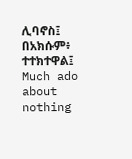ሊባኖስ፤ በአክሱም፥ ተተክተዋል፤
Much ado about nothing